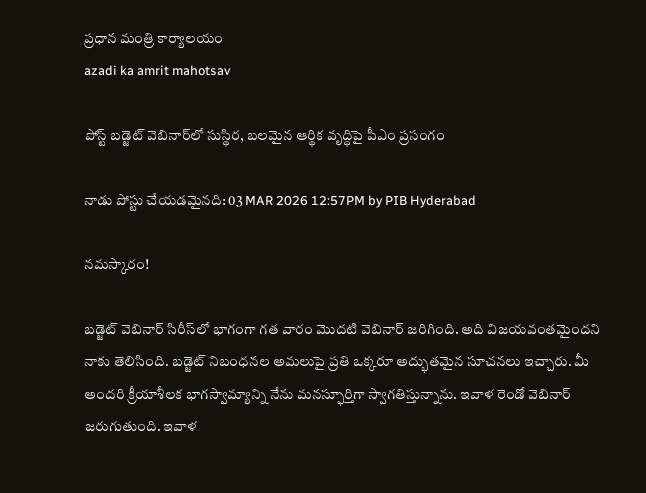ప్రధాన మంత్రి కార్యాలయం
azadi ka amrit mahotsav

పోస్ట్ బడ్జెట్ వెబినార్‌లో సుస్థిర, బలమైన ఆర్థిక వృద్ధిపై పీఎం ప్రసంగం

నాడు పోస్టు చేయడమైనది: 03 MAR 2026 12:57PM by PIB Hyderabad

నమస్కారం!

బడ్జెట్ వెబినార్ సిరీస్‌లో భాగంగా గత వారం మొదటి వెబినార్ జరిగింది. అది విజయవంతమైందని నాకు తెలిసింది. బడ్జెట్ నిబంధనల అమలుపై ప్రతి ఒక్కరూ అద్భుతమైన సూచనలు ఇచ్చారు. మీ అందరి క్రీయాశీలక భాగస్వామ్యాన్ని నేను మనస్ఫూర్తిగా స్వాగతిస్తున్నాను. ఇవాళ రెండో వెబినార్ జరుగుతుంది. ఇవాళ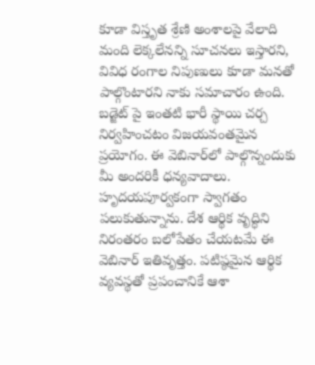కూడా విస్తృత శ్రేణి అంశాలపై వేలాది మంది లెక్కలేనన్ని సూచనలు ఇస్తారని, వివిధ రంగాల నిపుణులు కూడా మనతో పాల్గొంటారని నాకు సమాచారం ఉంది. బడ్జెట్ పై ఇంతటి భారీ స్థాయి చర్చ నిర్వహించటం విజయవంతమైన ప్రయోగం. ఈ వెబినార్‌లో పాల్గొన్నందుకు మీ అందరికీ ధన్యవాదాలు. హృదయపూర్వకంగా స్వాగతం పలుకుతున్నాను. దేశ ఆర్థిక వృద్ధిని నిరంతరం బలోపేతం చేయటమే ఈ వెబినార్ ఇతివృత్తం. పటిష్ఠమైన ఆర్థిక వ్యవస్థతో ప్రపంచానికే ఆశా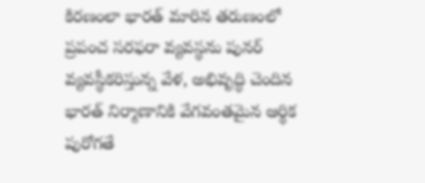కిరణంలా భారత్ మారిన తరుణంలో ప్రపంచ సరఫరా వ్యవస్థను పునర్ వ్యవస్థీకరిస్తున్న వేళ, అభివృద్ధి చెందిన భారత్ నిర్మాణానికి వేగవంతమైన ఆర్థిక పురోగతే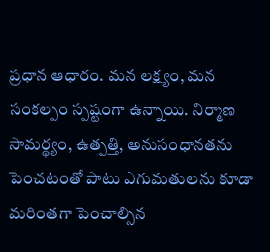ప్రధాన ఆధారం. మన లక్ష్యం, మన సంకల్పం స్పష్టంగా ఉన్నాయి. నిర్మాణ సామర్థ్యం, ఉత్పత్తి, అనుసంధానతను పెంచటంతో పాటు ఎగుమతులను కూడా మరింతగా పెంచాల్సిన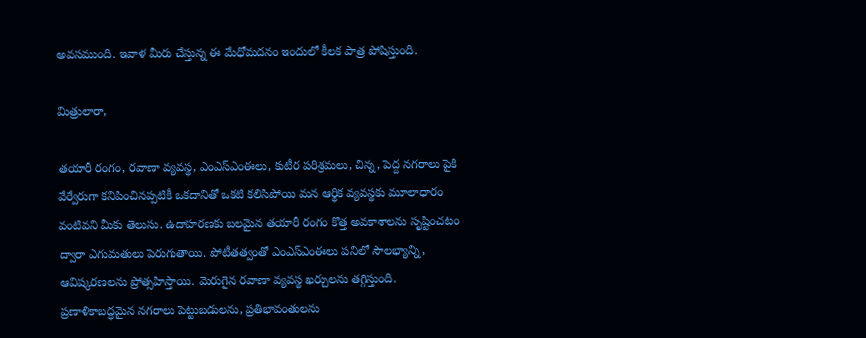అవసముంది. ఇవాళ మీరు చేస్తున్న ఈ మేధోమదనం ఇందులో కీలక పాత్ర పోషిస్తుంది.

మిత్రులారా,

తయారీ రంగం, రవాణా వ్యవస్థ, ఎంఎస్ఎంఈలు, కుటీర పరిశ్రమలు, చిన్న, పెద్ద నగరాలు పైకి వేర్వేరుగా కనిపించినప్పటికీ ఒకదానితో ఒకటి కలిసిపోయి మన ఆర్థిక వ్యవస్థకు మూలాధారం వంటివని మీకు తెలుసు. ఉదాహరణకు బలమైన తయారీ రంగం కొత్త అవకాశాలను సృష్టించటం ద్వారా ఎగుమతులు పెరుగుతాయి. పోటీతత్వంతో ఎంఎస్ఎంఈలు పనిలో సౌలభ్యాన్ని, ఆవిష్కరణలను ప్రోత్సహిస్తాయి. మెరుగైన రవాణా వ్యవస్థ ఖర్చులను తగ్గిస్తుంది. ప్రణాళికాబద్ధమైన నగరాలు పెట్టుబడులను, ప్రతిభావంతులను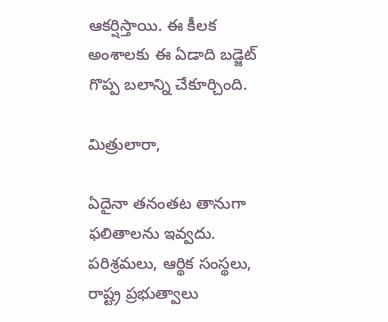ఆకర్షిస్తాయి. ఈ కీలక అంశాలకు ఈ ఏడాది బడ్జెట్ గొప్ప బలాన్ని చేకూర్చింది.

మిత్రులారా,

ఏదైనా తనంతట తానుగా ఫలితాలను ఇవ్వదు. పరిశ్రమలు, ఆర్థిక సంస్థలు, రాష్ట్ర ప్రభుత్వాలు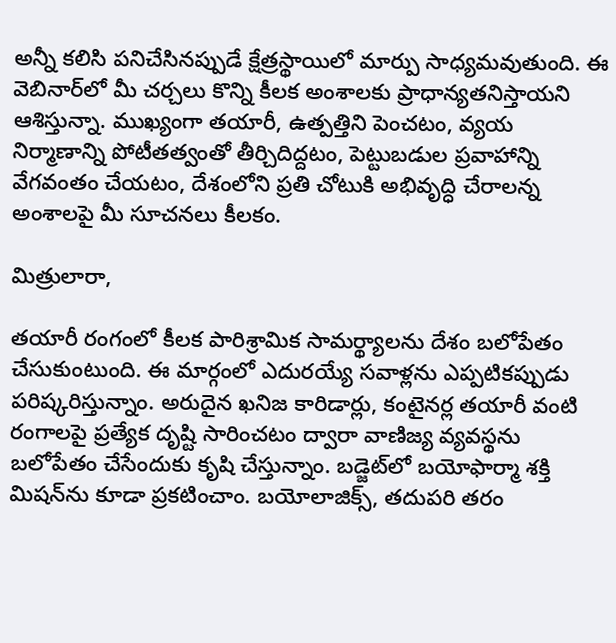అన్నీ కలిసి పనిచేసినప్పుడే క్షేత్రస్థాయిలో మార్పు సాధ్యమవుతుంది. ఈ వెబినార్‌లో మీ చర్చలు కొన్ని కీలక అంశాలకు ప్రాధాన్యతనిస్తాయని ఆశిస్తున్నా. ముఖ్యంగా తయారీ, ఉత్పత్తిని పెంచటం, వ్యయ నిర్మాణాన్ని పోటీతత్వంతో తీర్చిదిద్దటం, పెట్టుబడుల ప్రవాహాన్ని వేగవంతం చేయటం, దేశంలోని ప్రతి చోటుకి అభివృద్ధి చేరాలన్న అంశాలపై మీ సూచనలు కీలకం.

మిత్రులారా,

తయారీ రంగంలో కీలక పారిశ్రామిక సామర్థ్యాలను దేశం బలోపేతం చేసుకుంటుంది. ఈ మార్గంలో ఎదురయ్యే సవాళ్లను ఎప్పటికప్పుడు పరిష్కరిస్తున్నాం. అరుదైన ఖనిజ కారిడార్లు, కంటైనర్ల తయారీ వంటి రంగాలపై ప్రత్యేక దృష్టి సారించటం ద్వారా వాణిజ్య వ్యవస్థను బలోపేతం చేసేందుకు కృషి చేస్తున్నాం. బడ్జెట్‌లో బయోఫార్మా శక్తి మిషన్‌ను కూడా ప్రకటించాం. బయోలాజిక్స్, తదుపరి తరం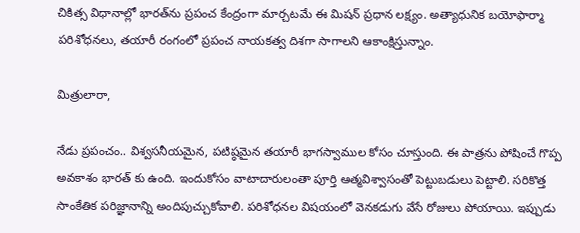చికిత్స విధానాల్లో భారత్‌ను ప్రపంచ కేంద్రంగా మార్చటమే ఈ మిషన్ ప్రధాన లక్ష్యం. అత్యాధునిక బయోఫార్మా పరిశోధనలు, తయారీ రంగంలో ప్రపంచ నాయకత్వ దిశగా సాగాలని ఆకాంక్షిస్తున్నాం.

మిత్రులారా,

నేడు ప్రపంచం.. విశ్వసనీయమైన, పటిష్ఠమైన తయారీ భాగస్వాముల కోసం చూస్తుంది. ఈ పాత్రను పోషించే గొప్ప అవకాశం భారత్ కు ఉంది. ఇందుకోసం వాటాదారులంతా పూర్తి ఆత్మవిశ్వాసంతో పెట్టుబడులు పెట్టాలి. సరికొత్త సాంకేతిక పరిజ్ఞానాన్ని అందిపుచ్చుకోవాలి. పరిశోధనల విషయంలో వెనకడుగు వేసే రోజులు పోయాయి. ఇప్పుడు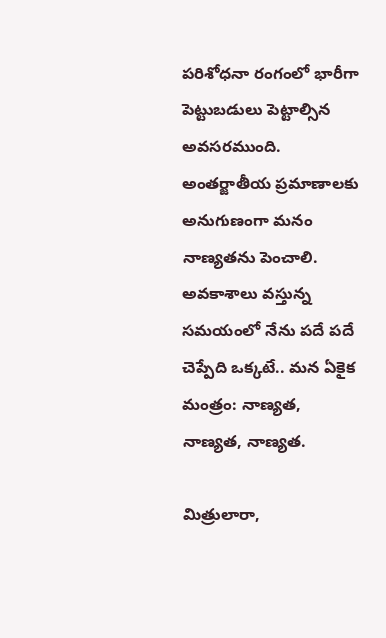పరిశోధనా రంగంలో భారీగా పెట్టుబడులు పెట్టాల్సిన అవసరముంది. అంతర్జాతీయ ప్రమాణాలకు అనుగుణంగా మనం నాణ్యతను పెంచాలి. అవకాశాలు వస్తున్న సమయంలో నేను పదే పదే చెప్పేది ఒక్కటే.. మన ఏకైక మంత్రం: నాణ్యత, నాణ్యత, నాణ్యత.

మిత్రులారా,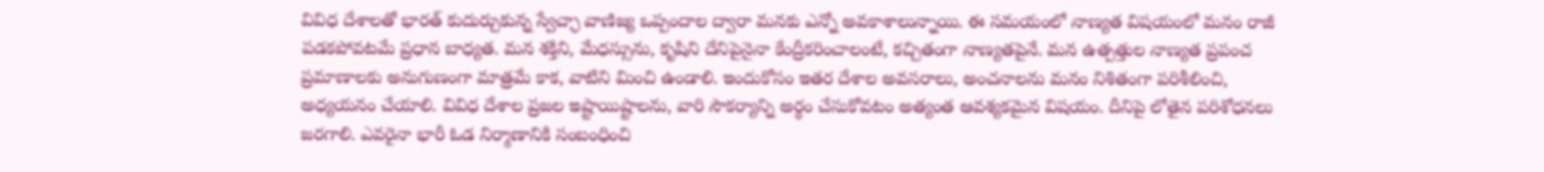వివిధ దేశాలతో భారత్ కుదుర్చుకున్న స్వేచ్ఛా వాణిజ్య ఒప్పందాల ద్వారా మనకు ఎన్నో అవకాశాలున్నాయి. ఈ సమయంలో నాణ్యత విషయంలో మనం రాజీ పడకపోవటమే ప్రధాన బాధ్యత. మన శక్తిని, మేధస్సును, కృషిని దేనిపైనైనా కేంద్రీకరించాలంటే, కచ్చితంగా నాణ్యతపైనే. మన ఉత్పత్తుల నాణ్యత ప్రపంచ ప్రమాణాలకు అనుగుణంగా మాత్రమే కాక, వాటిని మించి ఉండాలి. ఇందుకోసం ఇతర దేశాల అవసరాలు, అంచనాలను మనం నిశితంగా పరిశీలించి, అధ్యయనం చేయాలి. వివిధ దేశాల ప్రజల ఇష్టాయిష్టాలను, వారి సౌకర్యాన్ని అర్థం చేసుకోవటం అత్యంత ఆవశ్యకమైన విషయం. దీనిపై లోతైన పరిశోధనలు జరగాలి. ఎవరైనా భారీ ఓడ నిర్మాణానికి సంబంధించి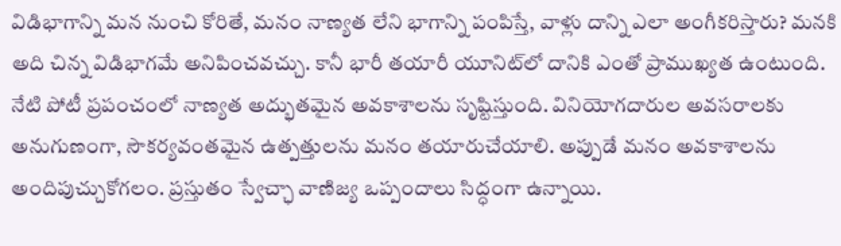విడిభాగాన్ని మన నుంచి కోరితే, మనం నాణ్యత లేని భాగాన్ని పంపిస్తే, వాళ్లు దాన్ని ఎలా అంగీకరిస్తారు? మనకి అది చిన్న విడిభాగమే అనిపించవచ్చు. కానీ భారీ తయారీ యూనిట్‌లో దానికి ఎంతో ప్రాముఖ్యత ఉంటుంది. నేటి పోటీ ప్రపంచంలో నాణ్యత అద్భుతమైన అవకాశాలను సృష్టిస్తుంది. వినియోగదారుల అవసరాలకు అనుగుణంగా, సౌకర్యవంతమైన ఉత్పత్తులను మనం తయారుచేయాలి. అప్పుడే మనం అవకాశాలను అందిపుచ్చుకోగలం. ప్రస్తుతం స్వేచ్ఛా వాణిజ్య ఒప్పందాలు సిద్ధంగా ఉన్నాయి.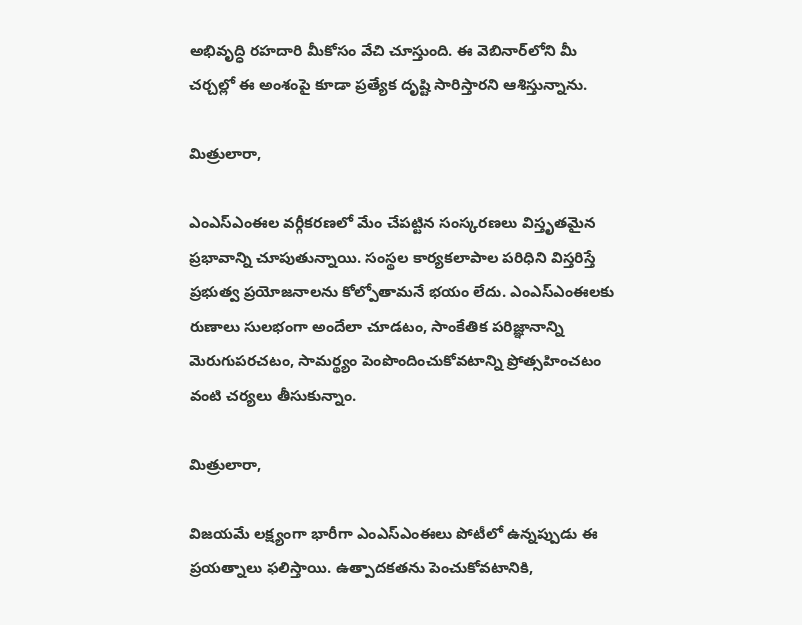అభివృద్ధి రహదారి మీకోసం వేచి చూస్తుంది. ఈ వెబినార్‌లోని మీ చర్చల్లో ఈ అంశంపై కూడా ప్రత్యేక దృష్టి సారిస్తారని ఆశిస్తున్నాను.

మిత్రులారా,

ఎంఎస్ఎంఈల వర్గీకరణలో మేం చేపట్టిన సంస్కరణలు విస్తృతమైన ప్రభావాన్ని చూపుతున్నాయి. సంస్థల కార్యకలాపాల పరిధిని విస్తరిస్తే ప్రభుత్వ ప్రయోజనాలను కోల్పోతామనే భయం లేదు. ఎంఎస్ఎంఈలకు రుణాలు సులభంగా అందేలా చూడటం, సాంకేతిక పరిజ్ఞానాన్ని మెరుగుపరచటం, సామర్థ్యం పెంపొందించుకోవటాన్ని ప్రోత్సహించటం వంటి చర్యలు తీసుకున్నాం.

మిత్రులారా,

విజయమే లక్ష్యంగా భారీగా ఎంఎస్ఎంఈలు పోటీలో ఉన్నప్పుడు ఈ ప్రయత్నాలు ఫలిస్తాయి. ఉత్పాదకతను పెంచుకోవటానికి,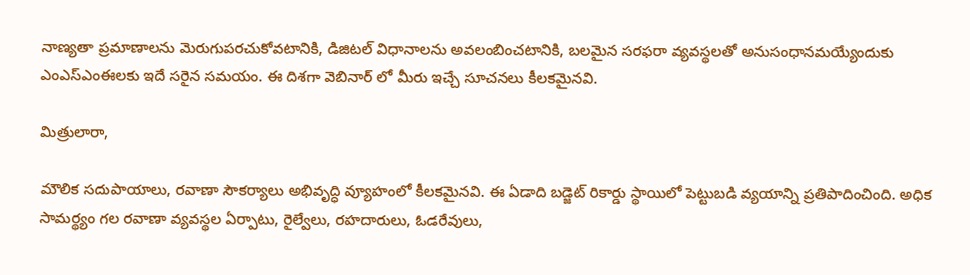నాణ్యతా ప్రమాణాలను మెరుగుపరచుకోవటానికి, డిజిటల్ విధానాలను అవలంబించటానికి, బలమైన సరఫరా వ్యవస్థలతో అనుసంధానమయ్యేందుకు ఎంఎస్ఎంఈలకు ఇదే సరైన సమయం. ఈ దిశగా వెబినార్ లో మీరు ఇచ్చే సూచనలు కీలకమైనవి.

మిత్రులారా,

మౌలిక సదుపాయాలు, రవాణా సౌకర్యాలు అభివృద్ధి వ్యూహంలో కీలకమైనవి. ఈ ఏడాది బడ్జెట్ రికార్డు స్థాయిలో పెట్టుబడి వ్యయాన్ని ప్రతిపాదించింది. అధిక సామర్థ్యం గల రవాణా వ్యవస్థల ఏర్పాటు, రైల్వేలు, రహదారులు, ఓడరేవులు,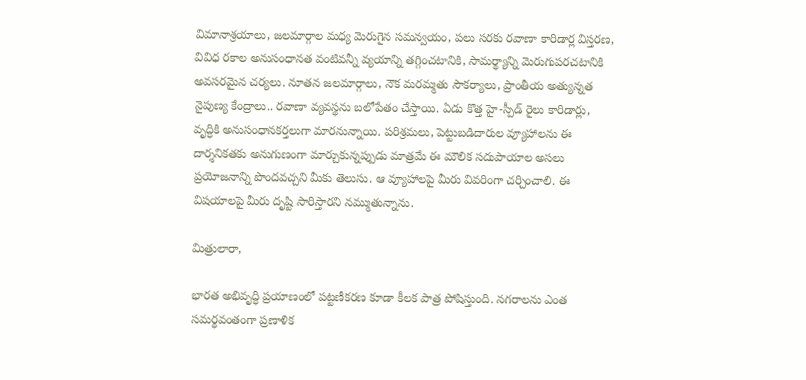విమానాశ్రయాలు, జలమార్గాల మధ్య మెరుగైన సమన్వయం, పలు సరకు రవాణా కారిడార్ల విస్తరణ, వివిధ రకాల అనుసంధానత వంటివన్నీ వ్యయాన్ని తగ్గించటానికి, సామర్థ్యాన్ని మెరుగుపరచటానికి అవసరమైన చర్యలు. నూతన జలమార్గాలు, నౌక మరమ్మతు సౌకర్యాలు, ప్రాంతీయ అత్యున్నత నైపుణ్య కేంద్రాలు.. రవాణా వ్యవస్థను బలోపేతం చేస్తాయి. ఏడు కొత్త హై-స్పీడ్ రైలు కారిడార్లు, వృద్ధికి అనుసంధానకర్తలుగా మారనున్నాయి. పరిశ్రమలు, పెట్టుబడిదారుల వ్యూహాలను ఈ దార్శనికతకు అనుగుణంగా మార్చుకున్నప్పుడు మాత్రమే ఈ మౌలిక సదుపాయాల అసలు ప్రయోజనాన్ని పొందవచ్చని మీకు తెలుసు. ఆ వ్యూహాలపై మీరు వివరింగా చర్చించాలి. ఈ విషయాలపై మీరు దృష్టి సారిస్తారని నమ్ముతున్నాను.

మిత్రులారా,

భారత అభివృద్ధి ప్రయాణంలో పట్టణీకరణ కూడా కీలక పాత్ర పోషిస్తుంది. నగరాలను ఎంత సమర్థవంతంగా ప్రణాళిక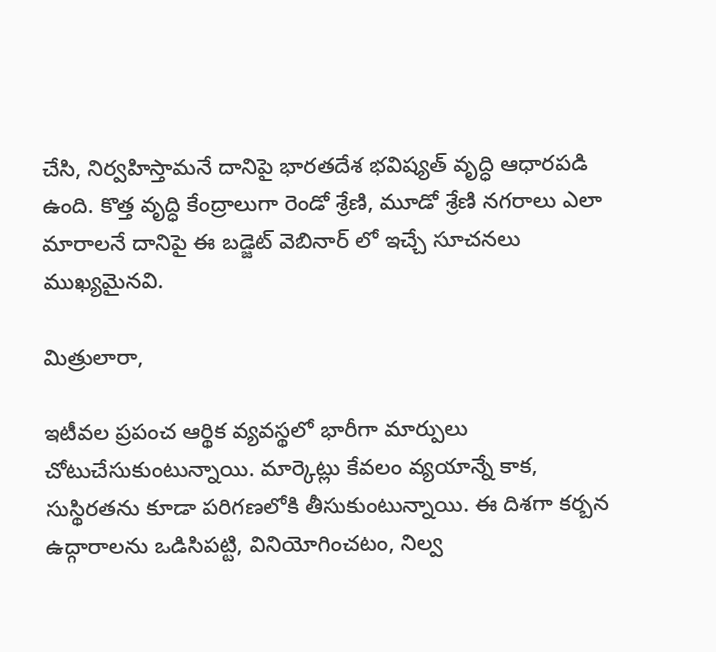చేసి, నిర్వహిస్తామనే దానిపై భారతదేశ భవిష్యత్ వృద్ధి ఆధారపడి ఉంది. కొత్త వృద్ధి కేంద్రాలుగా రెండో శ్రేణి, మూడో శ్రేణి నగరాలు ఎలా మారాలనే దానిపై ఈ బడ్జెట్ వెబినార్ లో ఇచ్చే సూచనలు ముఖ్యమైనవి.

మిత్రులారా,

ఇటీవల ప్రపంచ ఆర్థిక వ్యవస్థలో భారీగా మార్పులు చోటుచేసుకుంటున్నాయి. మార్కెట్లు కేవలం వ్యయాన్నే కాక, సుస్థిరతను కూడా పరిగణలోకి తీసుకుంటున్నాయి. ఈ దిశగా కర్బన ఉద్గారాలను ఒడిసిపట్టి, వినియోగించటం, నిల్వ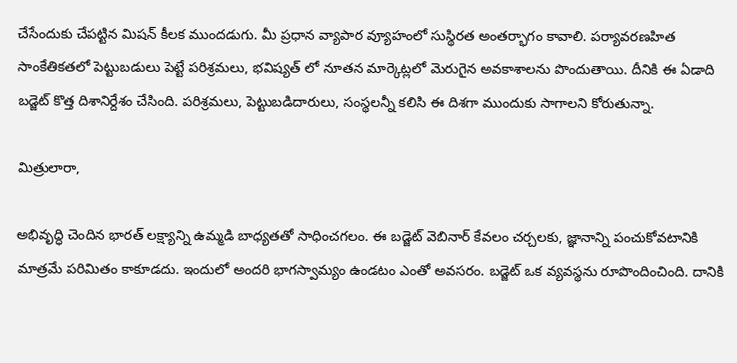చేసేందుకు చేపట్టిన మిషన్ కీలక ముందడుగు. మీ ప్రధాన వ్యాపార వ్యూహంలో సుస్థిరత అంతర్భాగం కావాలి. పర్యావరణహిత సాంకేతికతలో పెట్టుబడులు పెట్టే పరిశ్రమలు, భవిష్యత్ లో నూతన మార్కెట్లలో మెరుగైన అవకాశాలను పొందుతాయి. దీనికి ఈ ఏడాది బడ్జెట్ కొత్త దిశానిర్దేశం చేసింది. పరిశ్రమలు, పెట్టుబడిదారులు, సంస్థలన్నీ కలిసి ఈ దిశగా ముందుకు సాగాలని కోరుతున్నా.

మిత్రులారా,

అభివృద్ధి చెందిన భారత్ లక్ష్యాన్ని ఉమ్మడి బాధ్యతతో సాధించగలం. ఈ బడ్జెట్ వెబినార్ కేవలం చర్చలకు, జ్ఞానాన్ని పంచుకోవటానికి మాత్రమే పరిమితం కాకూడదు. ఇందులో అందరి భాగస్వామ్యం ఉండటం ఎంతో అవసరం. బడ్జెట్ ఒక వ్యవస్థను రూపొందించింది. దానికి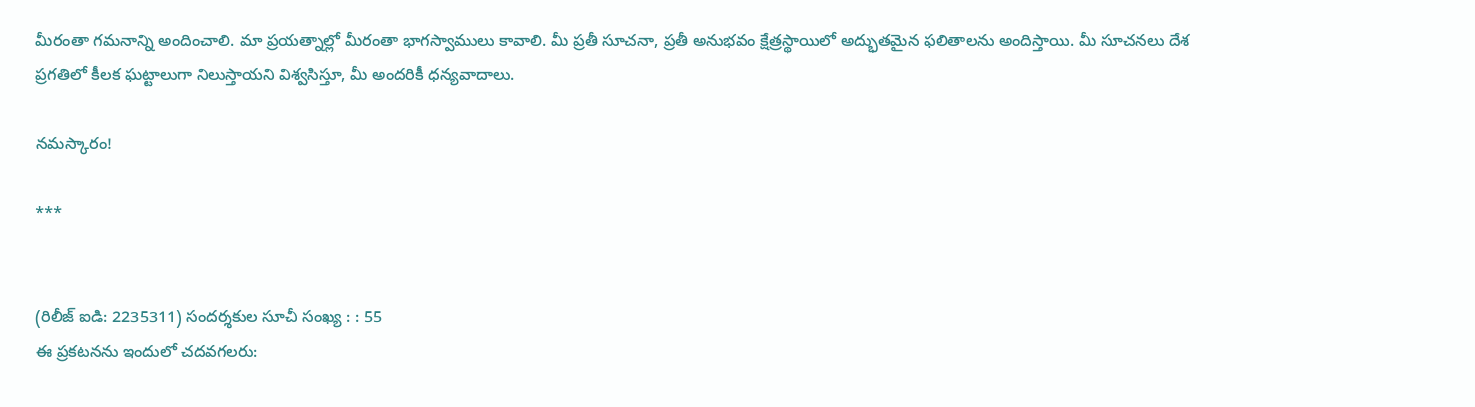మీరంతా గమనాన్ని అందించాలి. మా ప్రయత్నాల్లో మీరంతా భాగస్వాములు కావాలి. మీ ప్రతీ సూచనా, ప్రతీ అనుభవం క్షేత్రస్థాయిలో అద్భుతమైన ఫలితాలను అందిస్తాయి. మీ సూచనలు దేశ ప్రగతిలో కీలక ఘట్టాలుగా నిలుస్తాయని విశ్వసిస్తూ, మీ అందరికీ ధన్యవాదాలు.

నమస్కారం!

***


(రిలీజ్ ఐడి: 2235311) సందర్శకుల సూచీ సంఖ్య : : 55
ఈ ప్రకటనను ఇందులో చదవగలరు: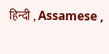हिन्दी , Assamese ,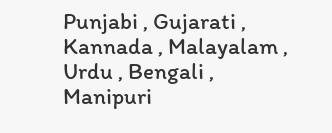Punjabi , Gujarati , Kannada , Malayalam , Urdu , Bengali , Manipuri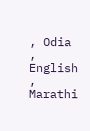, Odia , English , Marathi